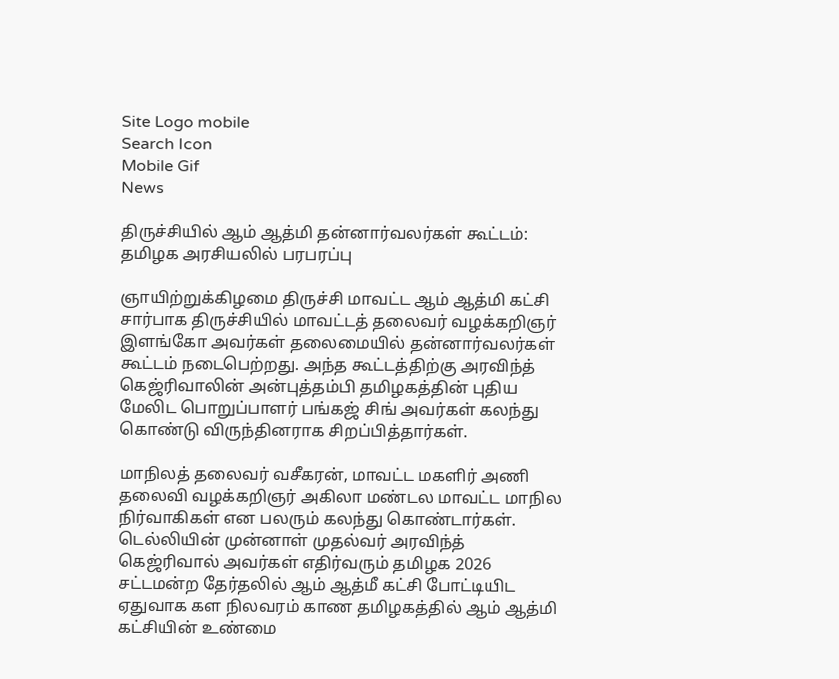Site Logo mobile
Search Icon
Mobile Gif
News

திருச்சியில் ஆம் ஆத்மி தன்னார்வலர்கள் கூட்டம்: தமிழக அரசியலில் பரபரப்பு

ஞாயிற்றுக்கிழமை திருச்சி மாவட்ட ஆம் ஆத்மி கட்சி சார்பாக திருச்சியில் மாவட்டத் தலைவர் வழக்கறிஞர் இளங்கோ அவர்கள் தலைமையில் தன்னார்வலர்கள் கூட்டம் நடைபெற்றது. அந்த கூட்டத்திற்கு அரவிந்த் கெஜ்ரிவாலின் அன்புத்தம்பி தமிழகத்தின் புதிய மேலிட பொறுப்பாளர் பங்கஜ் சிங் அவர்கள் கலந்து கொண்டு விருந்தினராக சிறப்பித்தார்கள்.

மாநிலத் தலைவர் வசீகரன், மாவட்ட மகளிர் அணி தலைவி வழக்கறிஞர் அகிலா மண்டல மாவட்ட மாநில நிர்வாகிகள் என பலரும் கலந்து கொண்டார்கள். டெல்லியின் முன்னாள் முதல்வர் அரவிந்த் கெஜ்ரிவால் அவர்கள் எதிர்வரும் தமிழக 2026 சட்டமன்ற தேர்தலில் ஆம் ஆத்மீ கட்சி போட்டியிட ஏதுவாக கள நிலவரம் காண தமிழகத்தில் ஆம் ஆத்மி கட்சியின் உண்மை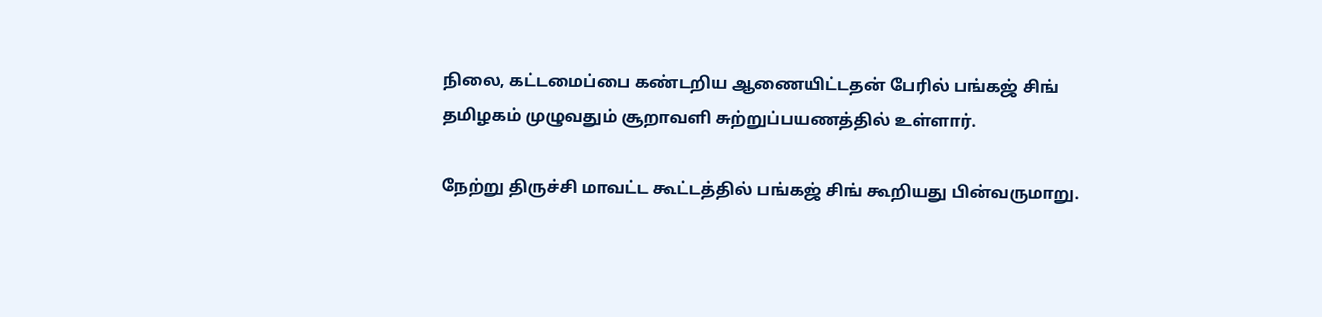நிலை, கட்டமைப்பை கண்டறிய ஆணையிட்டதன் பேரில் பங்கஜ் சிங்
தமிழகம் முழுவதும் சூறாவளி சுற்றுப்பயணத்தில் உள்ளார்.

நேற்று திருச்சி மாவட்ட கூட்டத்தில் பங்கஜ் சிங் கூறியது பின்வருமாறு.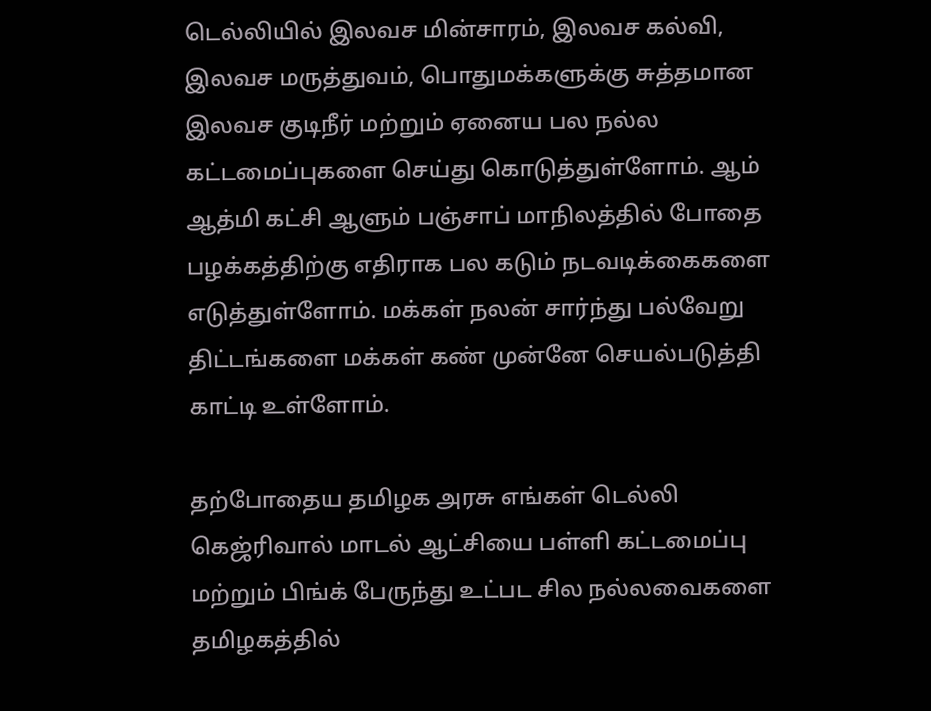டெல்லியில் இலவச மின்சாரம், இலவச கல்வி, இலவச மருத்துவம், பொதுமக்களுக்கு சுத்தமான இலவச குடிநீர் மற்றும் ஏனைய பல நல்ல கட்டமைப்புகளை செய்து கொடுத்துள்ளோம். ஆம் ஆத்மி கட்சி ஆளும் பஞ்சாப் மாநிலத்தில் போதை பழக்கத்திற்கு எதிராக பல கடும் நடவடிக்கைகளை எடுத்துள்ளோம். மக்கள் நலன் சார்ந்து பல்வேறு திட்டங்களை மக்கள் கண் முன்னே செயல்படுத்தி காட்டி உள்ளோம்.

தற்போதைய தமிழக அரசு எங்கள் டெல்லி கெஜ்ரிவால் மாடல் ஆட்சியை பள்ளி கட்டமைப்பு மற்றும் பிங்க் பேருந்து உட்பட சில நல்லவைகளை தமிழகத்தில்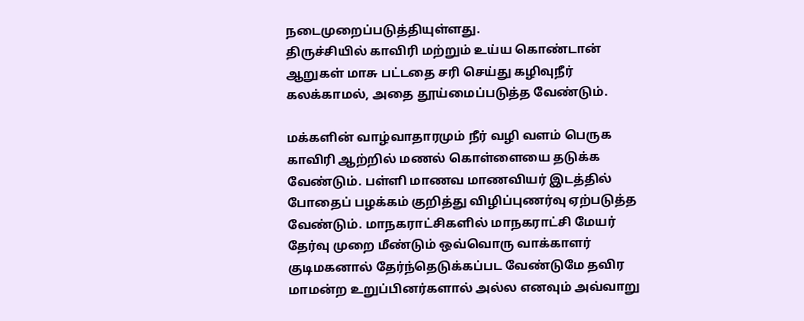நடைமுறைப்படுத்தியுள்ளது.
திருச்சியில் காவிரி மற்றும் உய்ய கொண்டான் ஆறுகள் மாசு பட்டதை சரி செய்து கழிவுநீர் கலக்காமல், அதை தூய்மைப்படுத்த வேண்டும்.

மக்களின் வாழ்வாதாரமும் நீர் வழி வளம் பெருக காவிரி ஆற்றில் மணல் கொள்ளையை தடுக்க வேண்டும். பள்ளி மாணவ மாணவியர் இடத்தில் போதைப் பழக்கம் குறித்து விழிப்புணர்வு ஏற்படுத்த வேண்டும். மாநகராட்சிகளில் மாநகராட்சி மேயர் தேர்வு முறை மீண்டும் ஒவ்வொரு வாக்காளர் குடிமகனால் தேர்ந்தெடுக்கப்பட வேண்டுமே தவிர மாமன்ற உறுப்பினர்களால் அல்ல எனவும் அவ்வாறு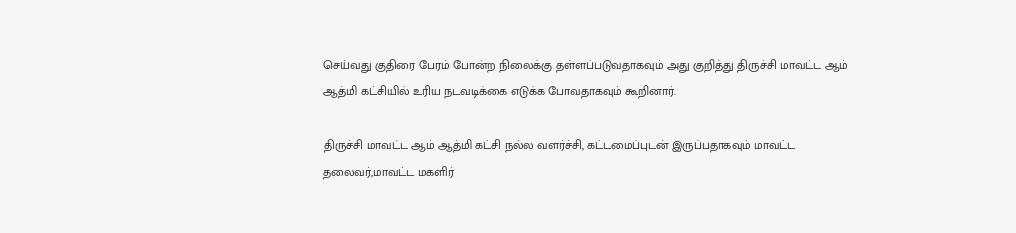செய்வது குதிரை பேரம் போன்ற நிலைக்கு தள்ளப்படுவதாகவும் அது குறித்து திருச்சி மாவட்ட ஆம் ஆத்மி கட்சியில் உரிய நடவடிக்கை எடுக்க போவதாகவும் கூறினார்.

திருச்சி மாவட்ட ஆம் ஆத்மி கட்சி நல்ல வளர்ச்சி, கட்டமைப்புடன் இருப்பதாகவும் மாவட்ட தலைவர்,மாவட்ட மகளிர்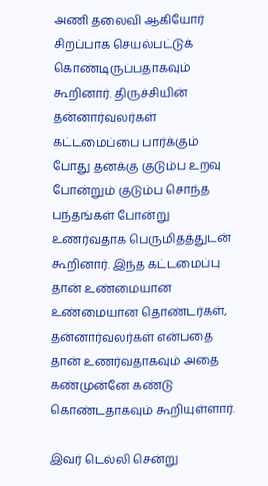அணி தலைவி ஆகியோர் சிறப்பாக செயல்பட்டுக் கொண்டிருப்பதாகவும் கூறினார். திருச்சியின் தன்னார்வலர்கள் கட்டமைப்பை பார்க்கும் போது தனக்கு குடும்ப உறவு போன்றும் குடும்ப சொந்த பந்தங்கள் போன்று உணர்வதாக பெருமிதத்துடன் கூறினார். இந்த கட்டமைப்பு தான் உண்மையான உண்மையான தொண்டர்கள், தன்னார்வலர்கள் என்பதை தான் உணர்வதாகவும் அதை கண்முன்னே கண்டு கொண்டதாகவும் கூறியுள்ளார்.

இவர் டெல்லி சென்று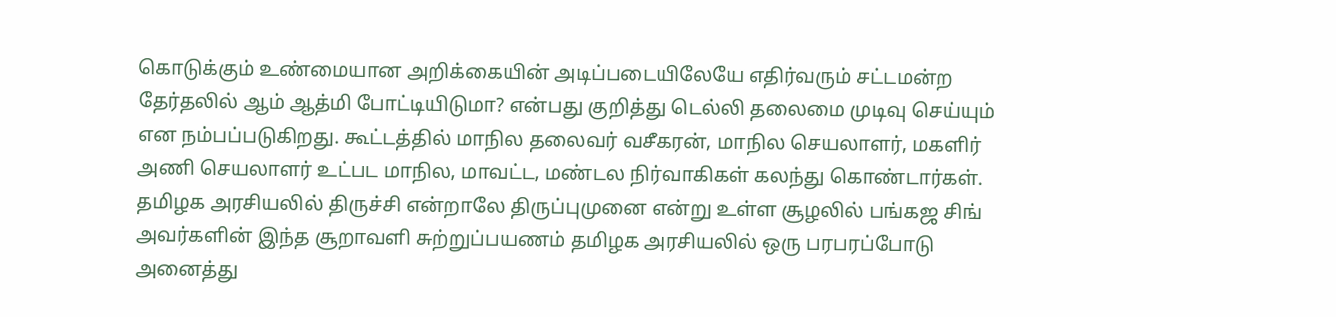கொடுக்கும் உண்மையான அறிக்கையின் அடிப்படையிலேயே எதிர்வரும் சட்டமன்ற தேர்தலில் ஆம் ஆத்மி போட்டியிடுமா? என்பது குறித்து டெல்லி தலைமை முடிவு செய்யும் என நம்பப்படுகிறது. கூட்டத்தில் மாநில தலைவர் வசீகரன், மாநில செயலாளர், மகளிர் அணி செயலாளர் உட்பட மாநில, மாவட்ட, மண்டல நிர்வாகிகள் கலந்து கொண்டார்கள். தமிழக அரசியலில் திருச்சி என்றாலே திருப்புமுனை என்று உள்ள சூழலில் பங்கஜ சிங் அவர்களின் இந்த சூறாவளி சுற்றுப்பயணம் தமிழக அரசியலில் ஒரு பரபரப்போடு அனைத்து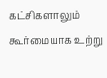கட்சிகளாலும் கூர்மையாக உற்று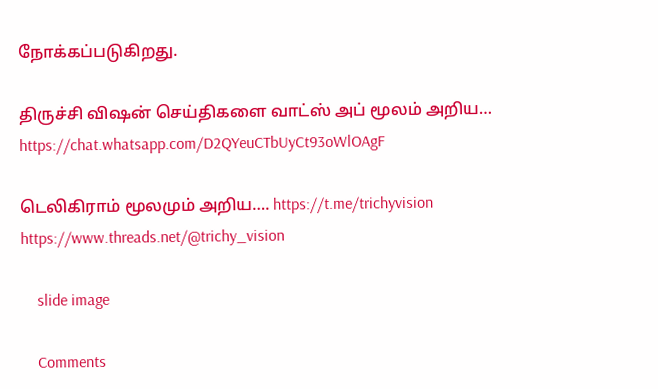நோக்கப்படுகிறது.

திருச்சி விஷன் செய்திகளை வாட்ஸ் அப் மூலம் அறிய…
https://chat.whatsapp.com/D2QYeuCTbUyCt93oWlOAgF

டெலிகிராம் மூலமும் அறிய…. https://t.me/trichyvision
https://www.threads.net/@trichy_vision

    slide image

    Comments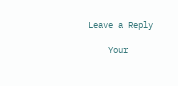Leave a Reply

    Your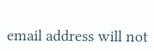email address will not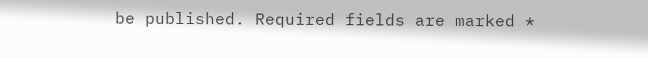be published. Required fields are marked *